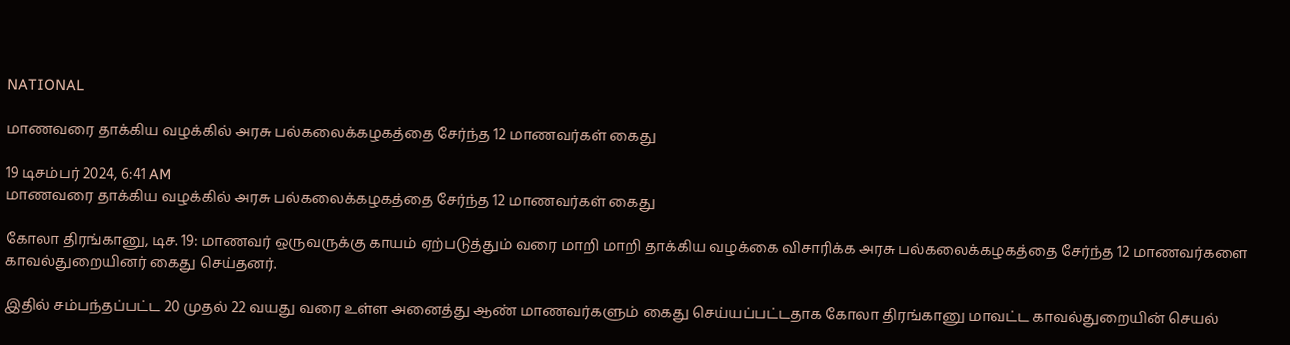NATIONAL

மாணவரை தாக்கிய வழக்கில் அரசு பல்கலைக்கழகத்தை சேர்ந்த 12 மாணவர்கள் கைது

19 டிசம்பர் 2024, 6:41 AM
மாணவரை தாக்கிய வழக்கில் அரசு பல்கலைக்கழகத்தை சேர்ந்த 12 மாணவர்கள் கைது

கோலா திரங்கானு, டிச. 19: மாணவர் ஒருவருக்கு காயம் ஏற்படுத்தும் வரை மாறி மாறி தாக்கிய வழக்கை விசாரிக்க அரசு பல்கலைக்கழகத்தை சேர்ந்த 12 மாணவர்களை காவல்துறையினர் கைது செய்தனர்.

இதில் சம்பந்தப்பட்ட 20 முதல் 22 வயது வரை உள்ள அனைத்து ஆண் மாணவர்களும் கைது செய்யப்பட்டதாக கோலா திரங்கானு மாவட்ட காவல்துறையின் செயல்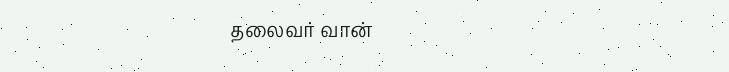தலைவர் வான்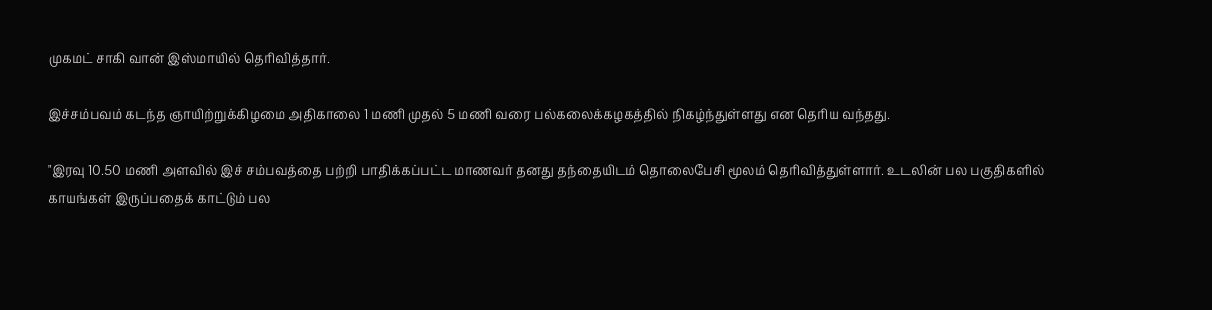முகமட் சாகி வான் இஸ்மாயில் தெரிவித்தார்.

இச்சம்பவம் கடந்த ஞாயிற்றுக்கிழமை அதிகாலை 1 மணி முதல் 5 மணி வரை பல்கலைக்கழகத்தில் நிகழ்ந்துள்ளது என தெரிய வந்தது.

"இரவு 10.50 மணி அளவில் இச் சம்பவத்தை பற்றி பாதிக்கப்பட்ட மாணவர் தனது தந்தையிடம் தொலைபேசி மூலம் தெரிவித்துள்ளார். உடலின் பல பகுதிகளில் காயங்கள் இருப்பதைக் காட்டும் பல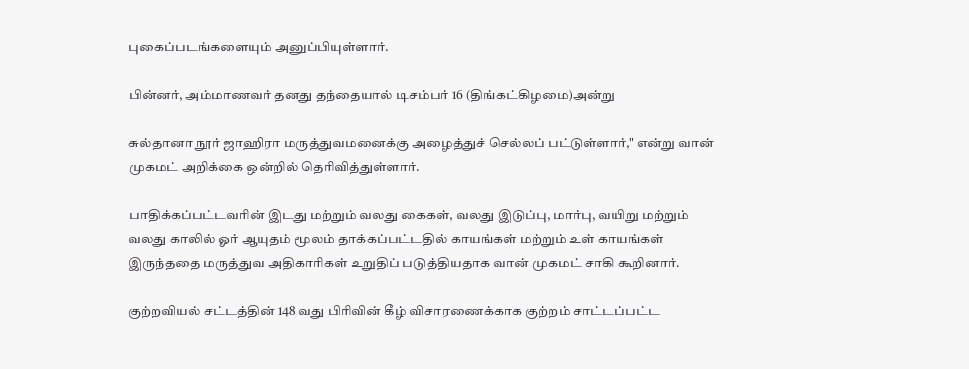புகைப்படங்களையும் அனுப்பியுள்ளார்.

பின்னர், அம்மாணவர் தனது தந்தையால் டிசம்பர் 16 (திங்கட்கிழமை)அன்று

சுல்தானா நூர் ஜாஹிரா மருத்துவமனைக்கு அழைத்துச் செல்லப் பட்டுள்ளார்," என்று வான் முகமட் அறிக்கை ஒன்றில் தெரிவித்துள்ளார்.

பாதிக்கப்பட்டவரின் இடது மற்றும் வலது கைகள், வலது இடுப்பு, மார்பு, வயிறு மற்றும் வலது காலில் ஓர் ஆயுதம் மூலம் தாக்கப்பட்டதில் காயங்கள் மற்றும் உள் காயங்கள் இருந்ததை மருத்துவ அதிகாரிகள் உறுதிப் படுத்தியதாக வான் முகமட் சாகி கூறினார்.

குற்றவியல் சட்டத்தின் 148 வது பிரிவின் கீழ் விசாரணைக்காக குற்றம் சாட்டப்பட்ட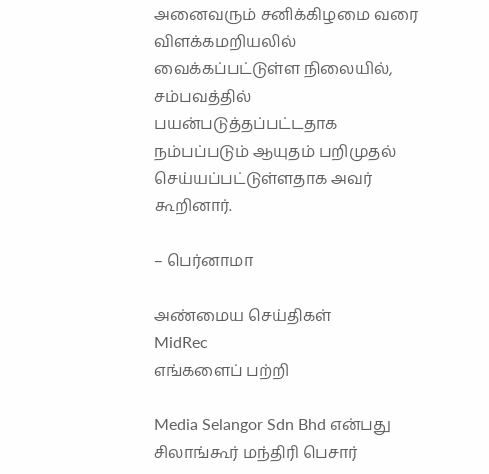அனைவரும் சனிக்கிழமை வரை விளக்கமறியலில் வைக்கப்பட்டுள்ள நிலையில், சம்பவத்தில் பயன்படுத்தப்பட்டதாக நம்பப்படும் ஆயுதம் பறிமுதல் செய்யப்பட்டுள்ளதாக அவர் கூறினார்.

– பெர்னாமா

அண்மைய செய்திகள்
MidRec
எங்களைப் பற்றி

Media Selangor Sdn Bhd என்பது சிலாங்கூர் மந்திரி பெசார்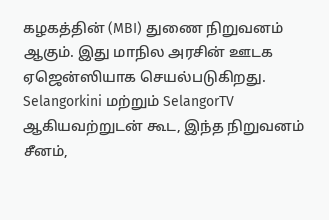கழகத்தின் (MBI) துணை நிறுவனம் ஆகும். இது மாநில அரசின் ஊடக ஏஜென்ஸியாக செயல்படுகிறது. Selangorkini மற்றும் SelangorTV ஆகியவற்றுடன் கூட, இந்த நிறுவனம் சீனம்,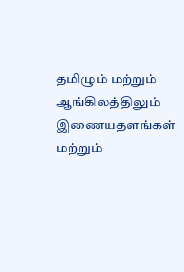தமிழும் மற்றும் ஆங்கிலத்திலும் இணையதளங்கள் மற்றும்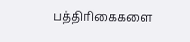பத்திரிகைகளை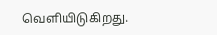வெளியிடுகிறது.